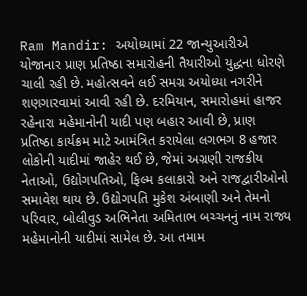Ram Mandir: અયોધ્યામાં 22 જાન્યુઆરીએ યોજાનાર પ્રાણ પ્રતિષ્ઠા સમારોહની તૈયારીઓ યુદ્ધના ધોરણે ચાલી રહી છે. મહોત્સવને લઈ સમગ્ર અયોધ્યા નગરીને શણગારવામાં આવી રહી છે. દરમિયાન, સમારોહમાં હાજર રહેનારા મહેમાનોની યાદી પણ બહાર આવી છે, પ્રાણ પ્રતિષ્ઠા કાર્યક્રમ માટે આમંત્રિત કરાયેલા લગભગ 8 હજાર લોકોની યાદીમાં જાહેર થઈ છે, જેમાં અગ્રણી રાજકીય નેતાઓ, ઉદ્યોગપતિઓ, ફિલ્મ કલાકારો અને રાજદ્વારીઓનો સમાવેશ થાય છે. ઉદ્યોગપતિ મુકેશ અંબાણી અને તેમનો પરિવાર, બોલીવુડ અભિનેતા અમિતાભ બચ્ચનનું નામ રાજ્ય મહેમાનોની યાદીમાં સામેલ છે. આ તમામ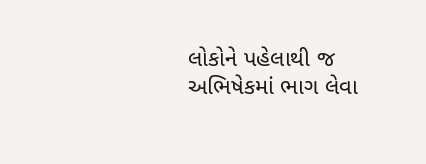લોકોને પહેલાથી જ અભિષેકમાં ભાગ લેવા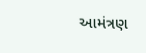આમંત્રણ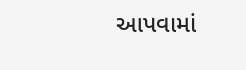આપવામાં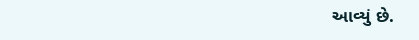આવ્યું છે.